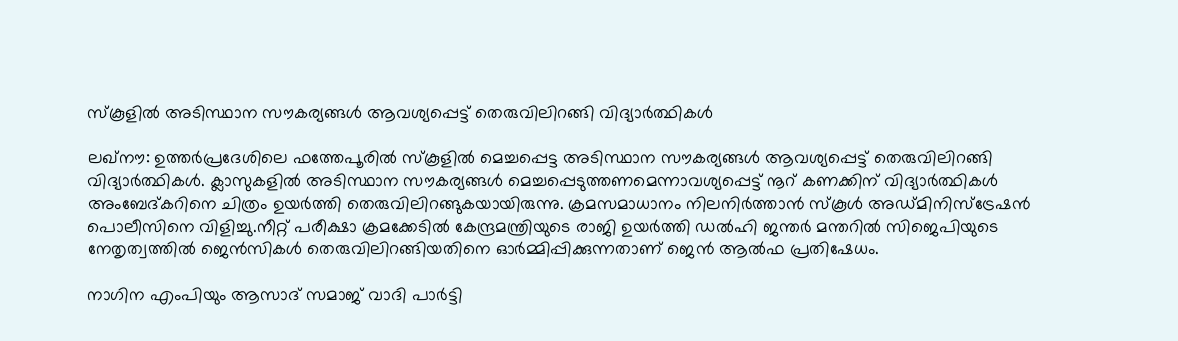സ്‌കൂളിൽ അടിസ്ഥാന സൗകര്യങ്ങള്‍ ആവശ്യപ്പെട്ട് തെരുവിലിറങ്ങി വിദ്യാര്‍ത്ഥികള്‍

ലഖ്‌നൗ: ഉത്തർപ്രദേശിലെ ഫത്തേപൂരിൽ സ്‌കൂളിൽ മെച്ചപ്പെട്ട അടിസ്ഥാന സൗകര്യങ്ങള്‍ ആവശ്യപ്പെട്ട് തെരുവിലിറങ്ങി വിദ്യാര്‍ത്ഥികള്‍. ക്ലാസുകളില്‍ അടിസ്ഥാന സൗകര്യങ്ങള്‍ മെച്ചപ്പെടുത്തണമെന്നാവശ്യപ്പെട്ട് നൂറ് കണക്കിന് വിദ്യാര്‍ത്ഥികള്‍ അംബേദ്കറിനെ ചിത്രം ഉയര്‍ത്തി തെരുവിലിറങ്ങുകയായിരുന്നു. ക്രമസമാധാനം നിലനിര്‍ത്താന്‍ സ്‌കൂള്‍ അഡ്മിനിസ്‌ട്രേഷന്‍ പൊലീസിനെ വിളിച്ചു.നീറ്റ് പരീക്ഷാ ക്രമക്കേടില്‍ കേന്ദ്രമന്ത്രിയുടെ രാജി ഉയര്‍ത്തി ഡല്‍ഹി ജന്തര്‍ മന്തറില്‍ സിജെപിയുടെ നേതൃത്വത്തില്‍ ജെന്‍സികള്‍ തെരുവിലിറങ്ങിയതിനെ ഓര്‍മ്മിപ്പിക്കുന്നതാണ് ജെന്‍ ആല്‍ഫ പ്രതിഷേധം.

നാഗിന എംപിയും ആസാദ് സമാജ് വാദി പാര്‍ട്ടി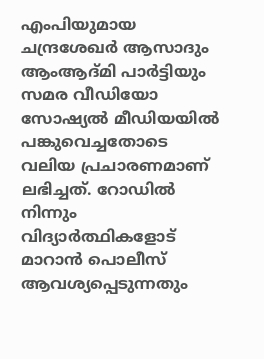എംപിയുമായ ചന്ദ്രശേഖര്‍ ആസാദും ആംആദ്മി പാര്‍ട്ടിയും സമര വീഡിയോ സോഷ്യല്‍ മീഡിയയില്‍ പങ്കുവെച്ചതോടെ വലിയ പ്രചാരണമാണ് ലഭിച്ചത്. റോഡില്‍ നിന്നും വിദ്യാര്‍ത്ഥികളോട് മാറാന്‍ പൊലീസ് ആവശ്യപ്പെടുന്നതും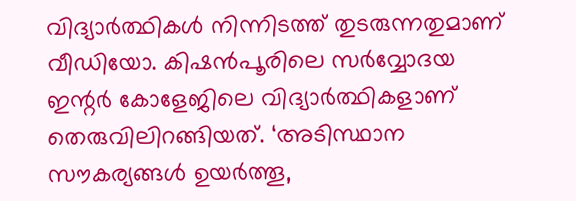വിദ്യാര്‍ത്ഥികള്‍ നിന്നിടത്ത് തുടരുന്നതുമാണ് വീഡിയോ. കിഷന്‍പൂരിലെ സര്‍വ്വോദയ ഇന്റര്‍ കോളേജിലെ വിദ്യാര്‍ത്ഥികളാണ് തെരുവിലിറങ്ങിയത്. ‘അടിസ്ഥാന സൗകര്യങ്ങള്‍ ഉയര്‍ത്തൂ,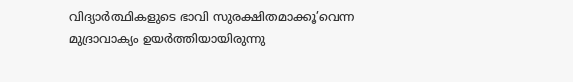വിദ്യാര്‍ത്ഥികളുടെ ഭാവി സുരക്ഷിതമാക്കൂ’വെന്ന മുദ്രാവാക്യം ഉയര്‍ത്തിയായിരുന്നു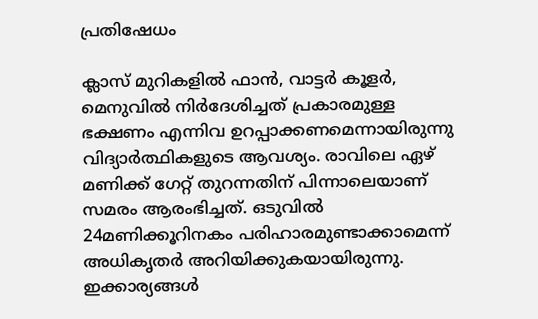പ്രതിഷേധം

ക്ലാസ് മുറികളില്‍ ഫാന്‍, വാട്ടര്‍ കൂളര്‍, മെനുവില്‍ നിര്‍ദേശിച്ചത് പ്രകാരമുള്ള ഭക്ഷണം എന്നിവ ഉറപ്പാക്കണമെന്നായിരുന്നു വിദ്യാര്‍ത്ഥികളുടെ ആവശ്യം. രാവിലെ ഏഴ് മണിക്ക് ഗേറ്റ് തുറന്നതിന് പിന്നാലെയാണ് സമരം ആരംഭിച്ചത്. ഒടുവില്‍ 24മണിക്കൂറിനകം പരിഹാരമുണ്ടാക്കാമെന്ന് അധികൃതര്‍ അറിയിക്കുകയായിരുന്നു. ഇക്കാര്യങ്ങള്‍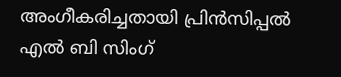അംഗീകരിച്ചതായി പ്രിന്‍സിപ്പല്‍ എല്‍ ബി സിംഗ്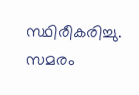സ്ഥിരീകരിച്ചു. സമരം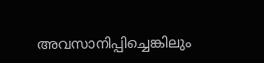അവസാനിപ്പിച്ചെങ്കിലും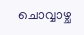ചൊവ്വാഴ്ച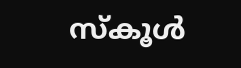സ്‌കൂള്‍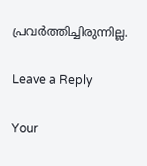പ്രവര്‍ത്തിച്ചിരുന്നില്ല.

Leave a Reply

Your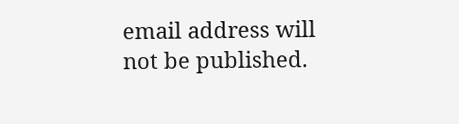email address will not be published.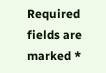Required fields are marked *